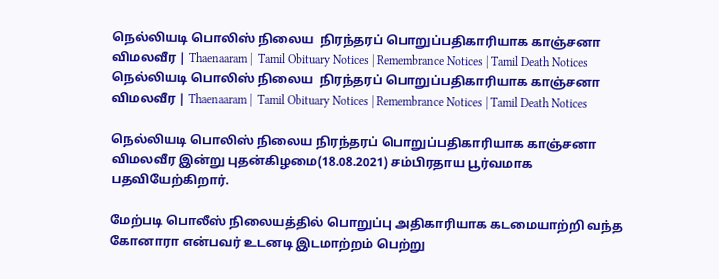நெல்லியடி பொலிஸ் நிலைய  நிரந்தரப் பொறுப்பதிகாரியாக காஞ்சனா விமலவீர | Thaenaaram |  Tamil Obituary Notices | Remembrance Notices | Tamil Death Notices
நெல்லியடி பொலிஸ் நிலைய  நிரந்தரப் பொறுப்பதிகாரியாக காஞ்சனா விமலவீர | Thaenaaram |  Tamil Obituary Notices | Remembrance Notices | Tamil Death Notices

நெல்லியடி பொலிஸ் நிலைய நிரந்தரப் பொறுப்பதிகாரியாக காஞ்சனா விமலவீர இன்று புதன்கிழமை(18.08.2021) சம்பிரதாய பூர்வமாக பதவியேற்கிறார்.

மேற்படி பொலீஸ் நிலையத்தில் பொறுப்பு அதிகாரியாக கடமையாற்றி வந்த கோனாரா என்பவர் உடனடி இடமாற்றம் பெற்று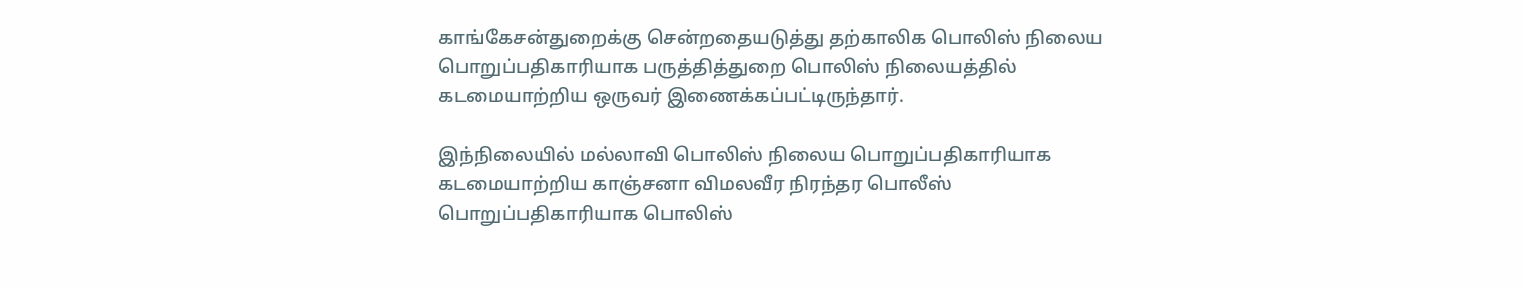காங்கேசன்துறைக்கு சென்றதையடுத்து தற்காலிக பொலிஸ் நிலைய பொறுப்பதிகாரியாக பருத்தித்துறை பொலிஸ் நிலையத்தில் கடமையாற்றிய ஒருவர் இணைக்கப்பட்டிருந்தார்.

இந்நிலையில் மல்லாவி பொலிஸ் நிலைய பொறுப்பதிகாரியாக கடமையாற்றிய காஞ்சனா விமலவீர நிரந்தர பொலீஸ் பொறுப்பதிகாரியாக பொலிஸ்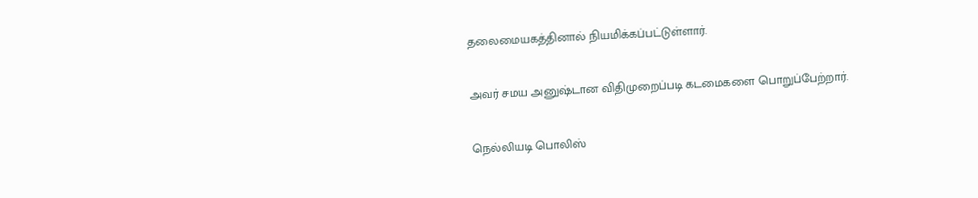தலைமையகத்தினால் நியமிக்கப்பட்டுள்ளார்.

அவர் சமய அனுஷ்டான விதிமுறைப்படி கடமைகளை பொறுப்பேற்றார்.

நெல்லியடி பொலிஸ்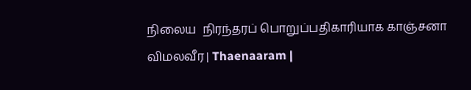நிலைய  நிரந்தரப் பொறுப்பதிகாரியாக காஞ்சனா விமலவீர | Thaenaaram |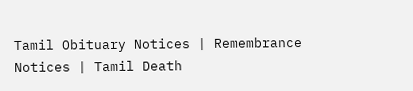Tamil Obituary Notices | Remembrance Notices | Tamil Death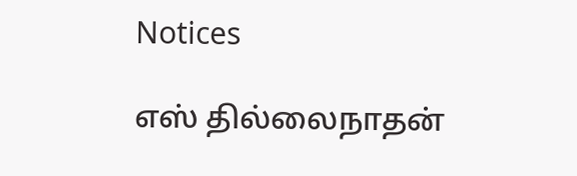Notices

எஸ் தில்லைநாதன்